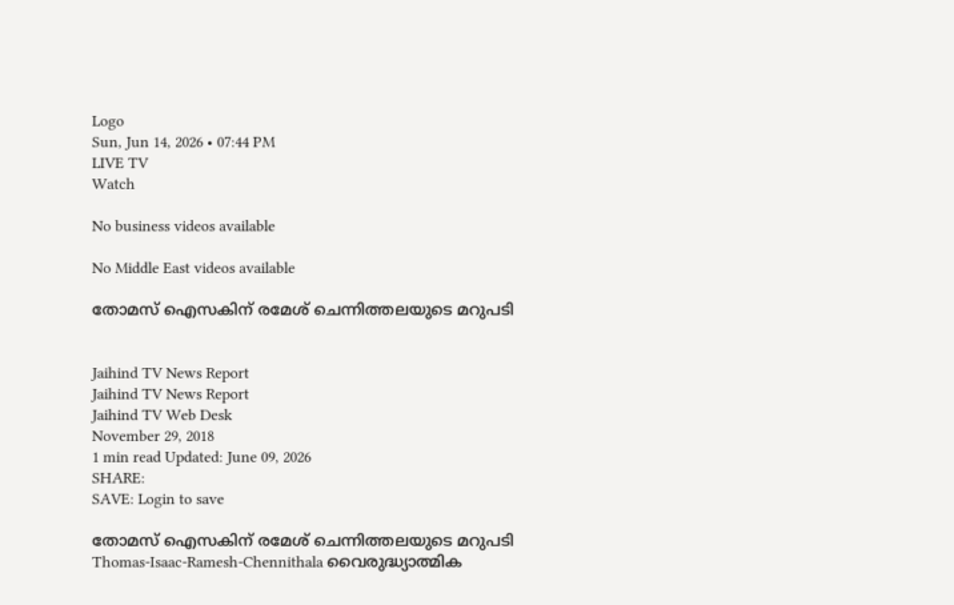Logo
Sun, Jun 14, 2026 • 07:44 PM
LIVE TV
Watch

No business videos available

No Middle East videos available

തോമസ് ഐസകിന് രമേശ് ചെന്നിത്തലയുടെ മറുപടി


Jaihind TV News Report
Jaihind TV News Report
Jaihind TV Web Desk
November 29, 2018
1 min read Updated: June 09, 2026
SHARE:
SAVE: Login to save

തോമസ് ഐസകിന് രമേശ് ചെന്നിത്തലയുടെ മറുപടി
Thomas-Isaac-Ramesh-Chennithala വൈരുദ്ധ്യാത്മിക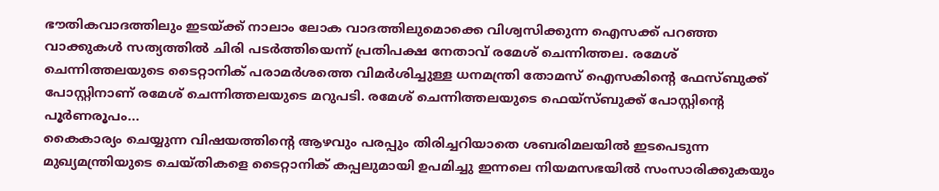ഭൗതികവാദത്തിലും ഇടയ്ക്ക് നാലാം ലോക വാദത്തിലുമൊക്കെ വിശ്വസിക്കുന്ന ഐസക്ക് പറഞ്ഞ വാക്കുകള്‍ സത്യത്തില്‍ ചിരി പടര്‍ത്തിയെന്ന് പ്രതിപക്ഷ നേതാവ് രമേശ് ചെന്നിത്തല. രമേശ് ചെന്നിത്തലയുടെ ടൈറ്റാനിക് പരാമര്‍ശത്തെ വിമര്‍ശിച്ചുള്ള ധനമന്ത്രി തോമസ് ഐസകിന്‍റെ ഫേസ്ബുക്ക് പോസ്റ്റിനാണ് രമേശ് ചെന്നിത്തലയുടെ മറുപടി. രമേശ് ചെന്നിത്തലയുടെ ഫെയ്സ്ബുക്ക് പോസ്റ്റിന്‍റെ പൂര്‍ണരൂപം...
കൈകാര്യം ചെയ്യുന്ന വിഷയത്തിന്റെ ആഴവും പരപ്പും തിരിച്ചറിയാതെ ശബരിമലയിൽ ഇടപെടുന്ന മുഖ്യമന്ത്രിയുടെ ചെയ്തികളെ ടൈറ്റാനിക് കപ്പലുമായി ഉപമിച്ചു ഇന്നലെ നിയമസഭയിൽ സംസാരിക്കുകയും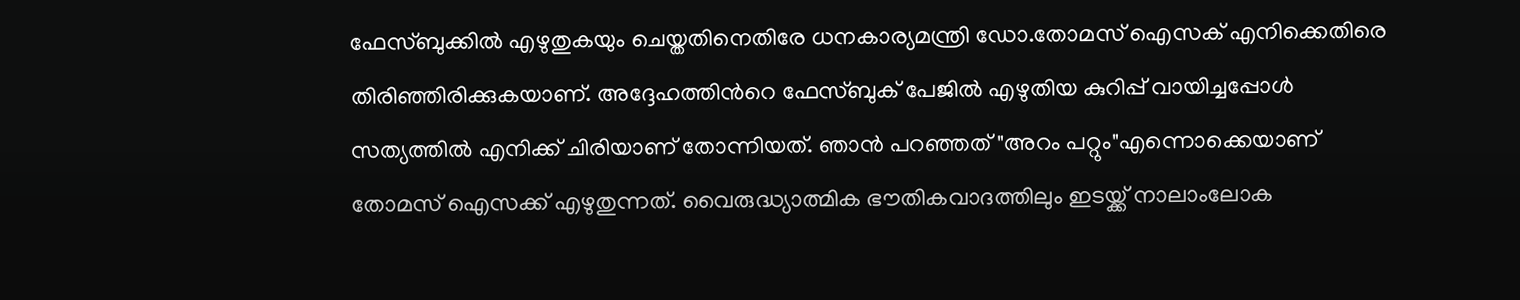ഫേസ്ബുക്കിൽ എഴുതുകയും ചെയ്തതിനെതിരേ ധനകാര്യമന്ത്രി ഡോ.തോമസ് ഐസക് എനിക്കെതിരെ തിരിഞ്ഞിരിക്കുകയാണ്‌. അദ്ദേഹത്തിൻറെ ഫേസ്ബുക് പേജിൽ എഴുതിയ കുറിപ്പ് വായിച്ചപ്പോൾ സത്യത്തിൽ എനിക്ക് ചിരിയാണ് തോന്നിയത്. ഞാൻ പറഞ്ഞത് "അറം പറ്റും"എന്നൊക്കെയാണ് തോമസ് ഐസക്ക് എഴുതുന്നത്. വൈരുദ്ധ്യാത്മിക ഭൗതികവാദത്തിലും ഇടയ്ക്ക് നാലാംലോക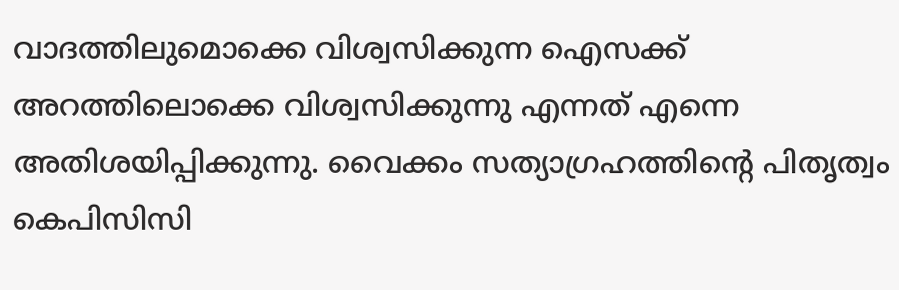വാദത്തിലുമൊക്കെ വിശ്വസിക്കുന്ന ഐസക്ക് അറത്തിലൊക്കെ വിശ്വസിക്കുന്നു എന്നത് എന്നെ അതിശയിപ്പിക്കുന്നു. വൈക്കം സത്യാഗ്രഹത്തിന്‍റെ പിതൃത്വം കെപിസിസി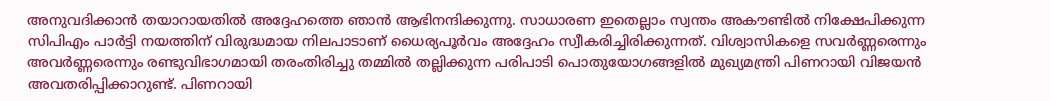അനുവദിക്കാൻ തയാറായതിൽ അദ്ദേഹത്തെ ഞാൻ ആഭിനന്ദിക്കുന്നു. സാധാരണ ഇതെല്ലാം സ്വന്തം അകൗണ്ടിൽ നിക്ഷേപിക്കുന്ന സിപിഎം പാർട്ടി നയത്തിന് വിരുദ്ധമായ നിലപാടാണ് ധൈര്യപൂർവം അദ്ദേഹം സ്വീകരിച്ചിരിക്കുന്നത്. വിശ്വാസികളെ സവർണ്ണരെന്നും അവർണ്ണരെന്നും രണ്ടുവിഭാഗമായി തരംതിരിച്ചു തമ്മിൽ തല്ലിക്കുന്ന പരിപാടി പൊതുയോഗങ്ങളിൽ മുഖ്യമന്ത്രി പിണറായി വിജയൻ അവതരിപ്പിക്കാറുണ്ട്. പിണറായി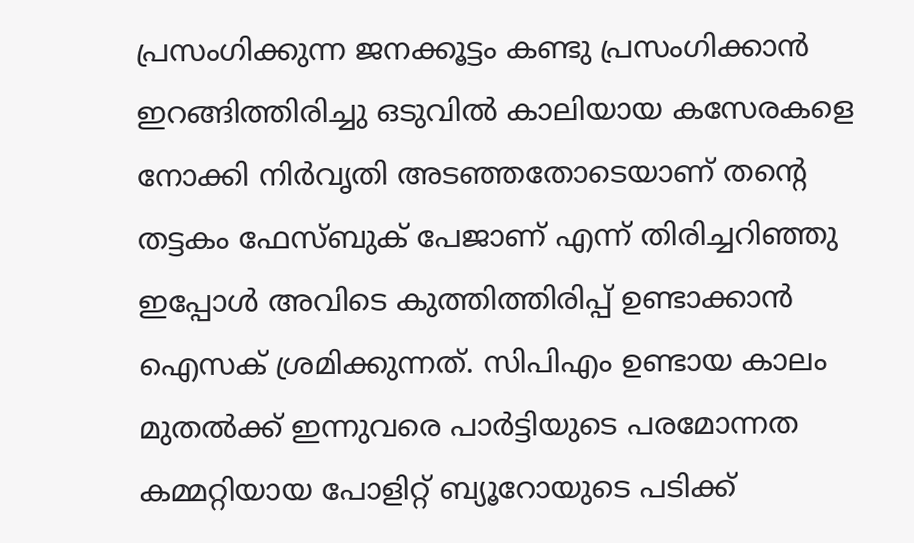പ്രസംഗിക്കുന്ന ജനക്കൂട്ടം കണ്ടു പ്രസംഗിക്കാൻ ഇറങ്ങിത്തിരിച്ചു ഒടുവിൽ കാലിയായ കസേരകളെ നോക്കി നിർവൃതി അടഞ്ഞതോടെയാണ് തന്റെ തട്ടകം ഫേസ്ബുക് പേജാണ് എന്ന് തിരിച്ചറിഞ്ഞു ഇപ്പോൾ അവിടെ കുത്തിത്തിരിപ്പ് ഉണ്ടാക്കാൻ ഐസക് ശ്രമിക്കുന്നത്. സിപിഎം ഉണ്ടായ കാലം മുതൽക്ക് ഇന്നുവരെ പാർട്ടിയുടെ പരമോന്നത കമ്മറ്റിയായ പോളിറ്റ് ബ്യൂറോയുടെ പടിക്ക്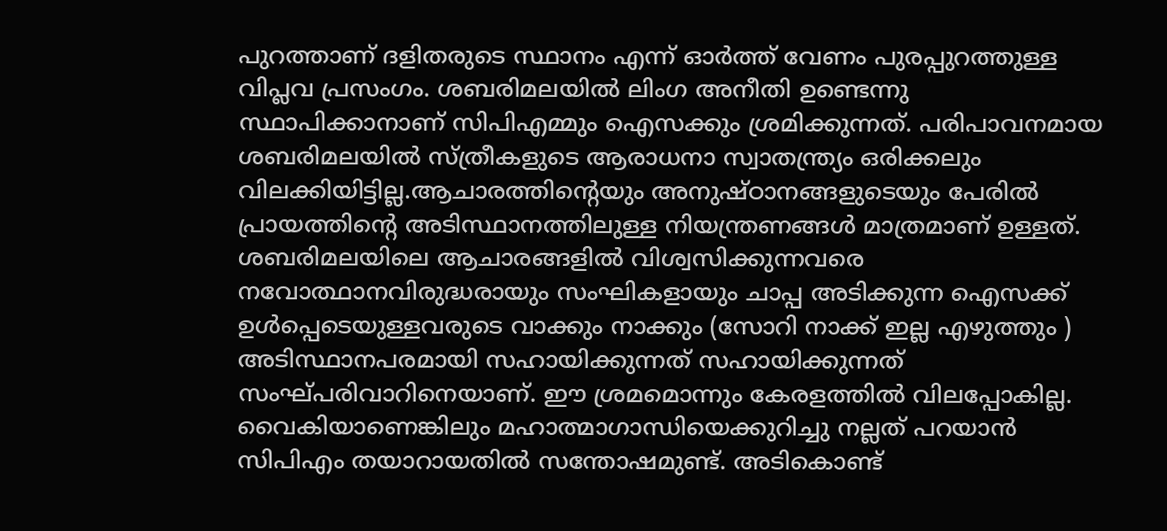പുറത്താണ് ദളിതരുടെ സ്ഥാനം എന്ന് ഓർത്ത് വേണം പുരപ്പുറത്തുള്ള വിപ്ലവ പ്രസംഗം. ശബരിമലയിൽ ലിംഗ അനീതി ഉണ്ടെന്നു സ്ഥാപിക്കാനാണ് സിപിഎമ്മും ഐസക്കും ശ്രമിക്കുന്നത്. പരിപാവനമായ ശബരിമലയിൽ സ്ത്രീകളുടെ ആരാധനാ സ്വാതന്ത്ര്യം ഒരിക്കലും വിലക്കിയിട്ടില്ല.ആചാരത്തിന്‍റെയും അനുഷ്‌ഠാനങ്ങളുടെയും പേരിൽ പ്രായത്തിന്‍റെ അടിസ്ഥാനത്തിലുള്ള നിയന്ത്രണങ്ങൾ മാത്രമാണ് ഉള്ളത്. ശബരിമലയിലെ ആചാരങ്ങളിൽ വിശ്വസിക്കുന്നവരെ നവോത്ഥാനവിരുദ്ധരായും സംഘികളായും ചാപ്പ അടിക്കുന്ന ഐസക്ക് ഉൾപ്പെടെയുള്ളവരുടെ വാക്കും നാക്കും (സോറി നാക്ക് ഇല്ല എഴുത്തും ) അടിസ്ഥാനപരമായി സഹായിക്കുന്നത് സഹായിക്കുന്നത് സംഘ്പരിവാറിനെയാണ്. ഈ ശ്രമമൊന്നും കേരളത്തിൽ വിലപ്പോകില്ല. വൈകിയാണെങ്കിലും മഹാത്മാഗാന്ധിയെക്കുറിച്ചു നല്ലത് പറയാൻ സിപിഎം തയാറായതിൽ സന്തോഷമുണ്ട്. അടികൊണ്ട്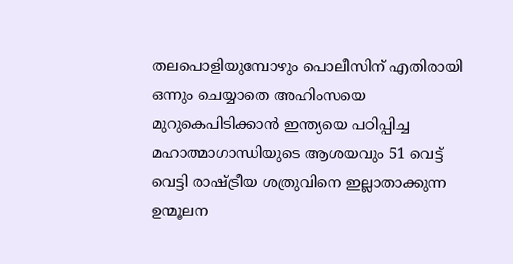തലപൊളിയുമ്പോഴും പൊലീസിന് എതിരായി ഒന്നും ചെയ്യാതെ അഹിംസയെ മുറുകെപിടിക്കാൻ ഇന്ത്യയെ പഠിപ്പിച്ച മഹാത്മാഗാന്ധിയുടെ ആശയവും 51 വെട്ട് വെട്ടി രാഷ്ട്രീയ ശത്രുവിനെ ഇല്ലാതാക്കുന്ന ഉന്മൂലന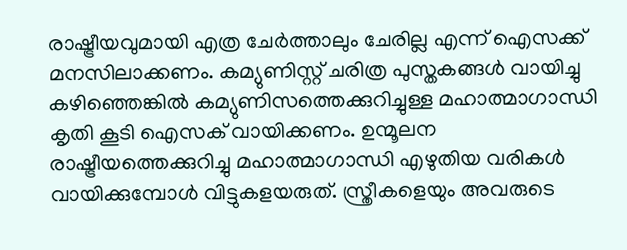രാഷ്ട്രീയവുമായി എത്ര ചേർത്താലും ചേരില്ല എന്ന് ഐസക്ക് മനസിലാക്കണം. കമ്യുണിസ്റ്റ് ചരിത്ര പുസ്തകങ്ങൾ വായിച്ചു കഴിഞ്ഞെങ്കിൽ കമ്യുണിസത്തെക്കുറിച്ചുള്ള മഹാത്മാഗാന്ധി കൃതി കൂടി ഐസക് വായിക്കണം. ഉന്മൂലന രാഷ്ട്രീയത്തെക്കുറിച്ചു മഹാത്മാഗാന്ധി എഴുതിയ വരികൾ വായിക്കുമ്പോൾ വിട്ടുകളയരുത്. സ്ത്രീകളെയും അവരുടെ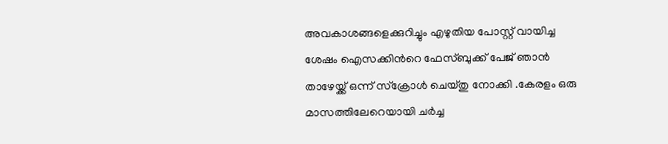അവകാശങ്ങളെക്കുറിച്ചും എഴുതിയ പോസ്റ്റ് വായിച്ച ശേഷം ഐസക്കിന്‍റെ ഫേസ്ബുക്ക് പേജ് ഞാൻ താഴേയ്ക്ക് ഒന്ന് സ്ക്രോൾ ചെയ്തു നോക്കി .കേരളം ഒരു മാസത്തിലേറെയായി ചർച്ച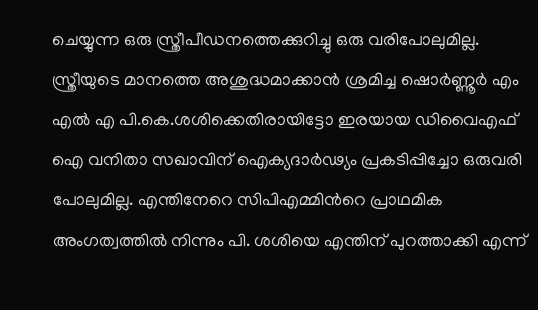ചെയ്യുന്ന ഒരു സ്ത്രീപീഡനത്തെക്കുറിച്ചു ഒരു വരിപോലുമില്ല. സ്ത്രീയുടെ മാനത്തെ അശുദ്ധമാക്കാൻ ശ്രമിച്ച ഷൊർണ്ണൂർ എം എൽ എ പി.കെ.ശശിക്കെതിരായിട്ടോ ഇരയായ ഡിവൈഎഫ് ഐ വനിതാ സഖാവിന് ഐക്യദാർഢ്യം പ്രകടിപ്പിച്ചോ ഒരുവരി പോലുമില്ല. എന്തിനേറെ സിപിഎമ്മിന്‍റെ പ്രാഥമിക അംഗത്വത്തിൽ നിന്നും പി. ശശിയെ എന്തിന് പുറത്താക്കി എന്ന്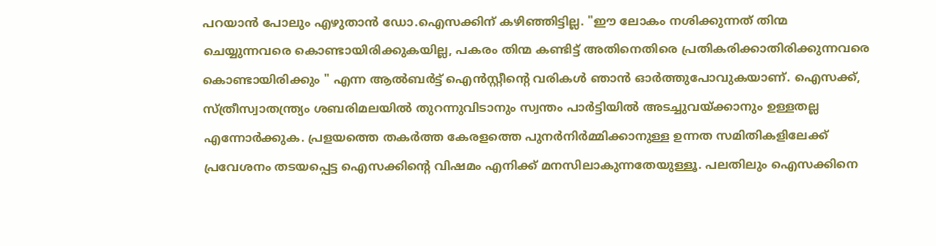പറയാൻ പോലും എഴുതാൻ ഡോ.ഐസക്കിന് കഴിഞ്ഞിട്ടില്ല. "ഈ ലോകം നശിക്കുന്നത് തിന്മ ചെയ്യുന്നവരെ കൊണ്ടായിരിക്കുകയില്ല, പകരം തിന്മ കണ്ടിട്ട് അതിനെതിരെ പ്രതികരിക്കാതിരിക്കുന്നവരെ കൊണ്ടായിരിക്കും " എന്ന ആല്‍ബര്‍ട്ട് ഐൻസ്റ്റീന്‍റെ വരികൾ ഞാൻ ഓർത്തുപോവുകയാണ്. ഐസക്ക്, സ്ത്രീസ്വാതന്ത്ര്യം ശബരിമലയിൽ തുറന്നുവിടാനും സ്വന്തം പാർട്ടിയിൽ അടച്ചുവയ്ക്കാനും ഉള്ളതല്ല എന്നോർക്കുക. പ്രളയത്തെ തകർത്ത കേരളത്തെ പുനർനിർമ്മിക്കാനുള്ള ഉന്നത സമിതികളിലേക്ക് പ്രവേശനം തടയപ്പെട്ട ഐസക്കിന്റെ വിഷമം എനിക്ക് മനസിലാകുന്നതേയുള്ളൂ. പലതിലും ഐസക്കിനെ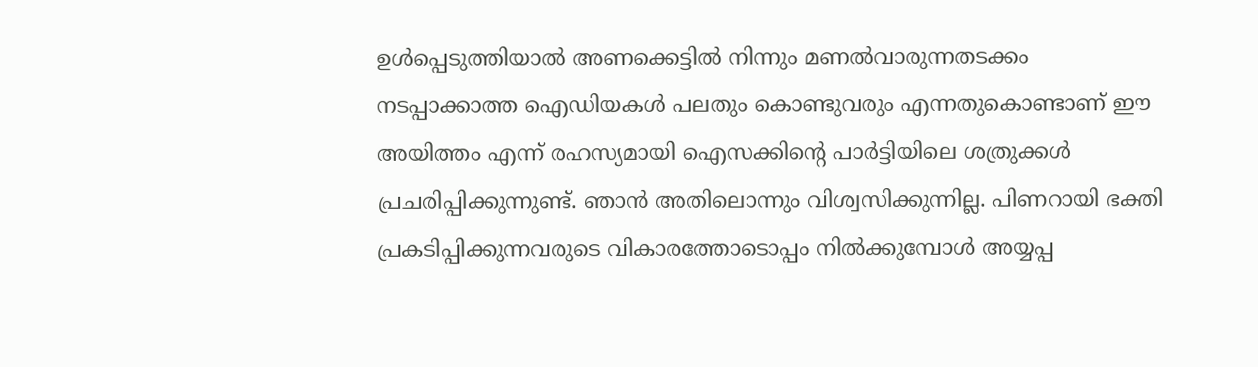ഉൾപ്പെടുത്തിയാൽ അണക്കെട്ടിൽ നിന്നും മണൽവാരുന്നതടക്കം നടപ്പാക്കാത്ത ഐഡിയകൾ പലതും കൊണ്ടുവരും എന്നതുകൊണ്ടാണ് ഈ അയിത്തം എന്ന് രഹസ്യമായി ഐസക്കിന്‍റെ പാർട്ടിയിലെ ശത്രുക്കൾ പ്രചരിപ്പിക്കുന്നുണ്ട്. ഞാൻ അതിലൊന്നും വിശ്വസിക്കുന്നില്ല. പിണറായി ഭക്തി പ്രകടിപ്പിക്കുന്നവരുടെ വികാരത്തോടൊപ്പം നിൽക്കുമ്പോൾ അയ്യപ്പ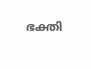ഭക്തി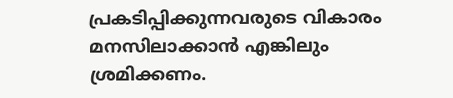പ്രകടിപ്പിക്കുന്നവരുടെ വികാരം മനസിലാക്കാൻ എങ്കിലും ശ്രമിക്കണം.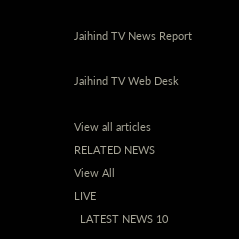Jaihind TV News Report

Jaihind TV Web Desk

View all articles
RELATED NEWS
View All
LIVE
  LATEST NEWS 10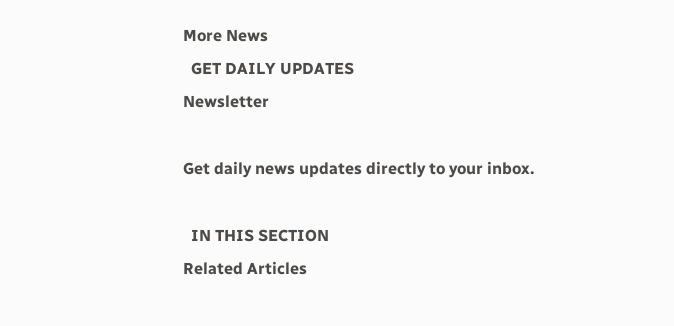More News
  GET DAILY UPDATES
Newsletter

Get daily news updates directly to your inbox.

  IN THIS SECTION
Related Articles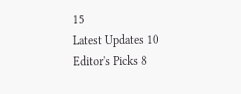15
Latest Updates 10
Editor's Picks 8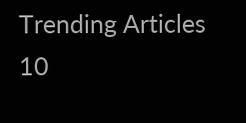Trending Articles 10